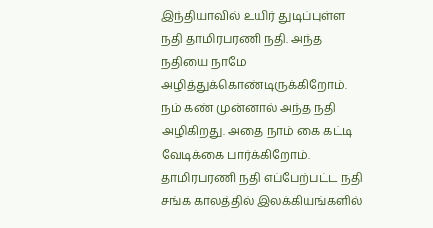இந்தியாவில் உயிர் துடிப்புள்ள நதி தாமிரபரணி நதி. அந்த நதியை நாமே அழித்துக்கொண்டிருக்கிறோம். நம் கண் முன்னால் அந்த நதி அழிகிறது. அதை நாம் கை கட்டி வேடிக்கை பார்க்கிறோம். தாமிரபரணி நதி எப்பேற்பட்ட நதி சங்க காலத்தில் இலக்கியங்களில்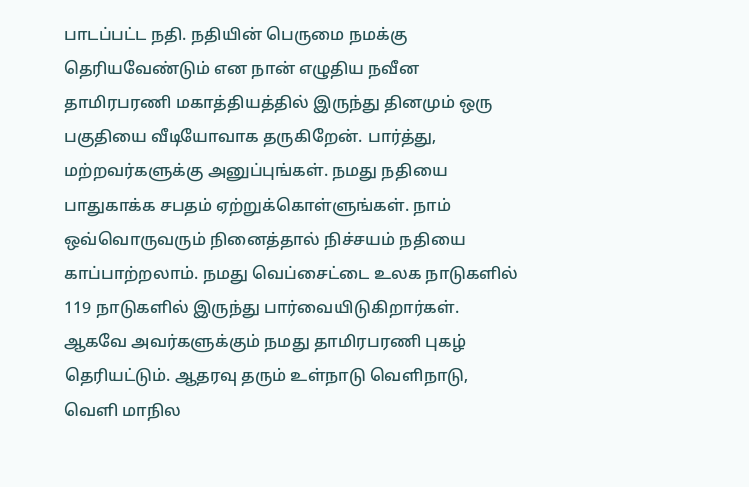பாடப்பட்ட நதி. நதியின் பெருமை நமக்கு தெரியவேண்டும் என நான் எழுதிய நவீன தாமிரபரணி மகாத்தியத்தில் இருந்து தினமும் ஒரு பகுதியை வீடியோவாக தருகிறேன். பார்த்து, மற்றவர்களுக்கு அனுப்புங்கள். நமது நதியை பாதுகாக்க சபதம் ஏற்றுக்கொள்ளுங்கள். நாம் ஒவ்வொருவரும் நினைத்தால் நிச்சயம் நதியை காப்பாற்றலாம். நமது வெப்சைட்டை உலக நாடுகளில் 119 நாடுகளில் இருந்து பார்வையிடுகிறார்கள். ஆகவே அவர்களுக்கும் நமது தாமிரபரணி புகழ் தெரியட்டும். ஆதரவு தரும் உள்நாடு வெளிநாடு, வெளி மாநில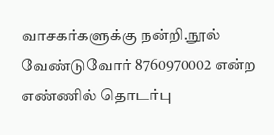வாசகர்களுக்கு நன்றி.நூல் வேண்டுவோர் 8760970002 என்ற எண்ணில் தொடர்பு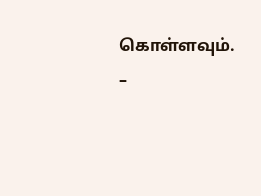கொள்ளவும். –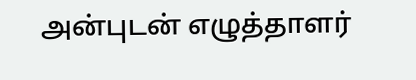அன்புடன் எழுத்தாளர்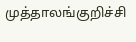முத்தாலங்குறிச்சி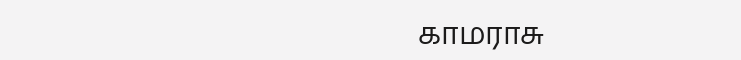காமராசு